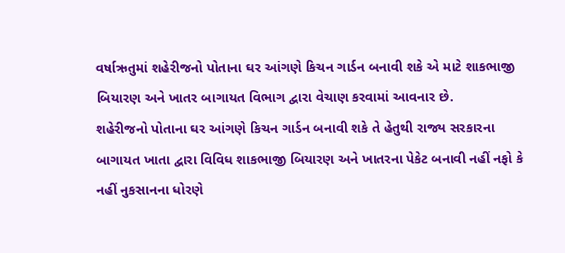વર્ષાઋતુમાં શહેરીજનો પોતાના ઘર આંગણે કિચન ગાર્ડન બનાવી શકે એ માટે શાકભાજી બિયારણ અને ખાતર બાગાયત વિભાગ દ્વારા વેચાણ કરવામાં આવનાર છે.
શહેરીજનો પોતાના ઘર આંગણે કિચન ગાર્ડન બનાવી શકે તે હેતુથી રાજ્ય સરકારના બાગાયત ખાતા દ્વારા વિવિધ શાકભાજી બિયારણ અને ખાતરના પેકેટ બનાવી નહીં નફો કે નહીં નુકસાનના ધોરણે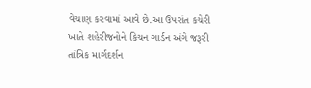વેચાણ કરવામાં આવે છે.આ ઉપરાંત કચેરી ખાતે શહેરીજનોને કિચન ગાર્ડન અંગે જરૂરી તાંત્રિક માર્ગદર્શન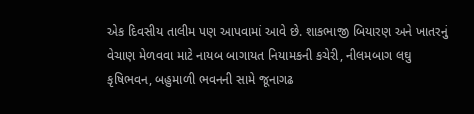એક દિવસીય તાલીમ પણ આપવામાં આવે છે. શાકભાજી બિયારણ અને ખાતરનું વેચાણ મેળવવા માટે નાયબ બાગાયત નિયામકની કચેરી, નીલમબાગ લઘુ કૃષિભવન, બહુમાળી ભવનની સામે જૂનાગઢ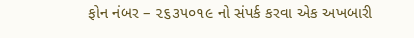ફોન નંબર – ૨૬૩૫૦૧૯ નો સંપર્ક કરવા એક અખબારી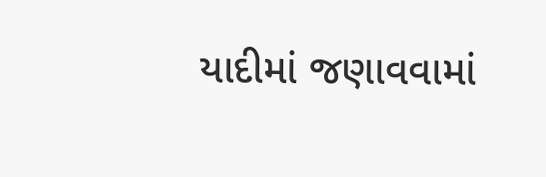યાદીમાં જણાવવામાં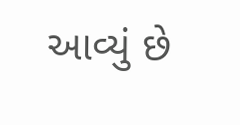આવ્યું છે